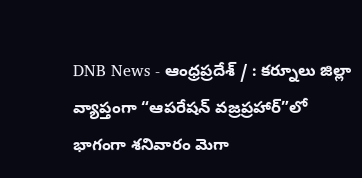DNB News - ఆంధ్రప్రదేశ్ / : కర్నూలు జిల్లా వ్యాప్తంగా “ఆపరేషన్ వజ్రప్రహార్”లో భాగంగా శనివారం మెగా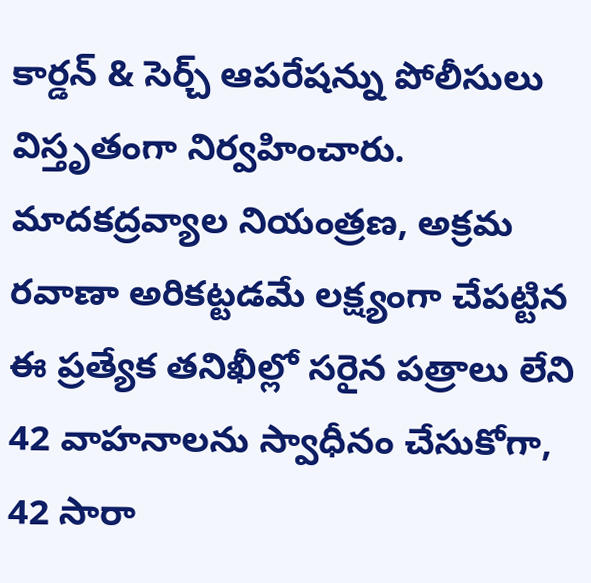కార్డన్ & సెర్చ్ ఆపరేషన్ను పోలీసులు విస్తృతంగా నిర్వహించారు. మాదకద్రవ్యాల నియంత్రణ, అక్రమ రవాణా అరికట్టడమే లక్ష్యంగా చేపట్టిన ఈ ప్రత్యేక తనిఖీల్లో సరైన పత్రాలు లేని 42 వాహనాలను స్వాధీనం చేసుకోగా, 42 సారా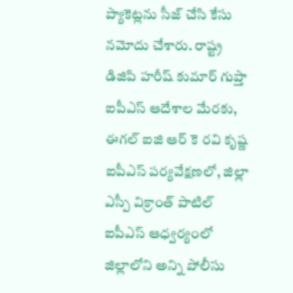ప్యాకెట్లను సీజ్ చేసి కేసు నమోదు చేశారు. రాష్ట్ర డిజిపి హరీష్ కుమార్ గుప్తా ఐపీఎస్ ఆదేశాల మేరకు, ఈగల్ ఐజి ఆర్ కె రవి కృష్ణ ఐపీఎస్ పర్యవేక్షణలో, జిల్లా ఎస్పీ విక్రాంత్ పాటిల్ ఐపీఎస్ ఆధ్వర్యంలో జిల్లాలోని అన్ని పోలీసు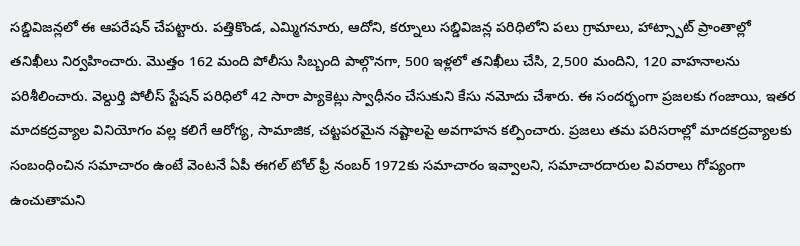సబ్డివిజన్లలో ఈ ఆపరేషన్ చేపట్టారు. పత్తికొండ, ఎమ్మిగనూరు, ఆదోని, కర్నూలు సబ్డివిజన్ల పరిధిలోని పలు గ్రామాలు, హాట్స్పాట్ ప్రాంతాల్లో తనిఖీలు నిర్వహించారు. మొత్తం 162 మంది పోలీసు సిబ్బంది పాల్గొనగా, 500 ఇళ్లలో తనిఖీలు చేసి, 2,500 మందిని, 120 వాహనాలను పరిశీలించారు. వెల్దుర్తి పోలీస్ స్టేషన్ పరిధిలో 42 సారా ప్యాకెట్లు స్వాధీనం చేసుకుని కేసు నమోదు చేశారు. ఈ సందర్భంగా ప్రజలకు గంజాయి, ఇతర మాదకద్రవ్యాల వినియోగం వల్ల కలిగే ఆరోగ్య, సామాజిక, చట్టపరమైన నష్టాలపై అవగాహన కల్పించారు. ప్రజలు తమ పరిసరాల్లో మాదకద్రవ్యాలకు సంబంధించిన సమాచారం ఉంటే వెంటనే ఏపీ ఈగల్ టోల్ ఫ్రీ నంబర్ 1972కు సమాచారం ఇవ్వాలని, సమాచారదారుల వివరాలు గోప్యంగా ఉంచుతామని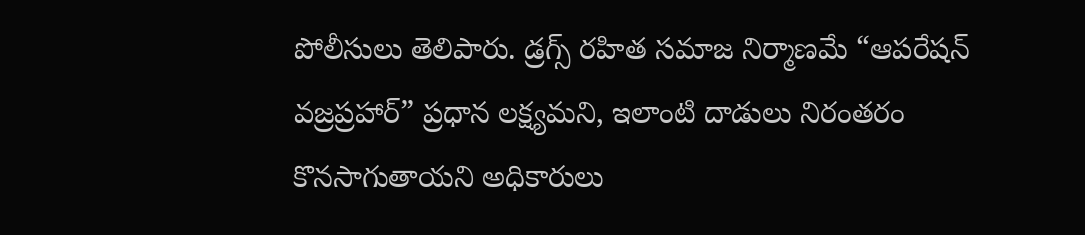పోలీసులు తెలిపారు. డ్రగ్స్ రహిత సమాజ నిర్మాణమే “ఆపరేషన్ వజ్రప్రహార్” ప్రధాన లక్ష్యమని, ఇలాంటి దాడులు నిరంతరం కొనసాగుతాయని అధికారులు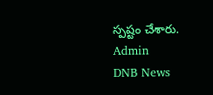స్పష్టం చేశారు.
Admin
DNB News